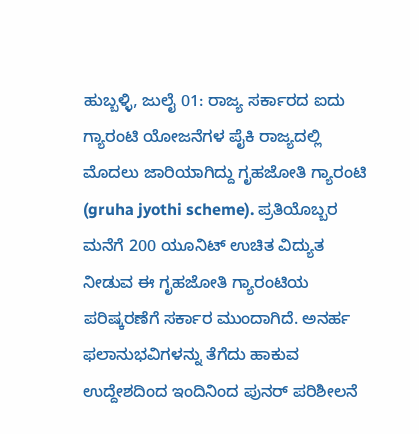ಹುಬ್ಬಳ್ಳಿ, ಜುಲೈ 01: ರಾಜ್ಯ ಸರ್ಕಾರದ ಐದು ಗ್ಯಾರಂಟಿ ಯೋಜನೆಗಳ ಪೈಕಿ ರಾಜ್ಯದಲ್ಲಿ ಮೊದಲು ಜಾರಿಯಾಗಿದ್ದು ಗೃಹಜೋತಿ ಗ್ಯಾರಂಟಿ (gruha jyothi scheme). ಪ್ರತಿಯೊಬ್ಬರ ಮನೆಗೆ 200 ಯೂನಿಟ್ ಉಚಿತ ವಿದ್ಯುತ ನೀಡುವ ಈ ಗೃಹಜೋತಿ ಗ್ಯಾರಂಟಿಯ ಪರಿಷ್ಕರಣೆಗೆ ಸರ್ಕಾರ ಮುಂದಾಗಿದೆ. ಅನರ್ಹ ಫಲಾನುಭವಿಗಳನ್ನು ತೆಗೆದು ಹಾಕುವ ಉದ್ದೇಶದಿಂದ ಇಂದಿನಿಂದ ಪುನರ್ ಪರಿಶೀಲನೆ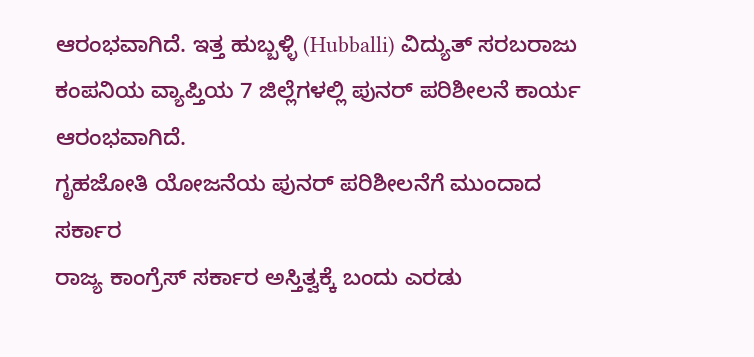ಆರಂಭವಾಗಿದೆ. ಇತ್ತ ಹುಬ್ಬಳ್ಳಿ (Hubballi) ವಿದ್ಯುತ್ ಸರಬರಾಜು ಕಂಪನಿಯ ವ್ಯಾಪ್ತಿಯ 7 ಜಿಲ್ಲೆಗಳಲ್ಲಿ ಪುನರ್ ಪರಿಶೀಲನೆ ಕಾರ್ಯ ಆರಂಭವಾಗಿದೆ.
ಗೃಹಜೋತಿ ಯೋಜನೆಯ ಪುನರ್ ಪರಿಶೀಲನೆಗೆ ಮುಂದಾದ ಸರ್ಕಾರ
ರಾಜ್ಯ ಕಾಂಗ್ರೆಸ್ ಸರ್ಕಾರ ಅಸ್ತಿತ್ವಕ್ಕೆ ಬಂದು ಎರಡು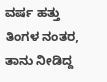ವರ್ಷ ಹತ್ತು ತಿಂಗಳ ನಂತರ, ತಾನು ನೀಡಿದ್ದ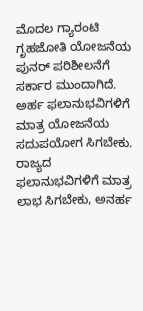ಮೊದಲ ಗ್ಯಾರಂಟಿ ಗೃಹಜೋತಿ ಯೋಜನೆಯ ಪುನರ್ ಪರಿಶೀಲನೆಗೆ ಸರ್ಕಾರ ಮುಂದಾಗಿದೆ. ಅರ್ಹ ಫಲಾನುಭವಿಗಳಿಗೆ ಮಾತ್ರ ಯೋಜನೆಯ ಸದುಪಯೋಗ ಸಿಗಬೇಕು. ರಾಜ್ಯದ ಫಲಾನುಭವಿಗಳಿಗೆ ಮಾತ್ರ ಲಾಭ ಸಿಗಬೇಕು, ಅನರ್ಹ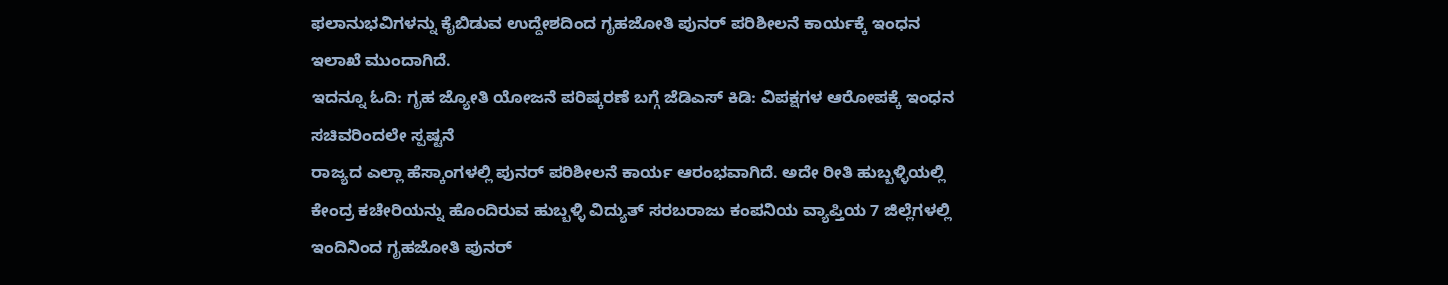ಫಲಾನುಭವಿಗಳನ್ನು ಕೈಬಿಡುವ ಉದ್ದೇಶದಿಂದ ಗೃಹಜೋತಿ ಪುನರ್ ಪರಿಶೀಲನೆ ಕಾರ್ಯಕ್ಕೆ ಇಂಧನ ಇಲಾಖೆ ಮುಂದಾಗಿದೆ.
ಇದನ್ನೂ ಓದಿ: ಗೃಹ ಜ್ಯೋತಿ ಯೋಜನೆ ಪರಿಷ್ಕರಣೆ ಬಗ್ಗೆ ಜೆಡಿಎಸ್ ಕಿಡಿ: ವಿಪಕ್ಷಗಳ ಆರೋಪಕ್ಕೆ ಇಂಧನ ಸಚಿವರಿಂದಲೇ ಸ್ಪಷ್ಟನೆ
ರಾಜ್ಯದ ಎಲ್ಲಾ ಹೆಸ್ಕಾಂಗಳಲ್ಲಿ ಪುನರ್ ಪರಿಶೀಲನೆ ಕಾರ್ಯ ಆರಂಭವಾಗಿದೆ. ಅದೇ ರೀತಿ ಹುಬ್ಬಳ್ಳಿಯಲ್ಲಿ ಕೇಂದ್ರ ಕಚೇರಿಯನ್ನು ಹೊಂದಿರುವ ಹುಬ್ಬಳ್ಳಿ ವಿದ್ಯುತ್ ಸರಬರಾಜು ಕಂಪನಿಯ ವ್ಯಾಪ್ತಿಯ 7 ಜಿಲ್ಲೆಗಳಲ್ಲಿ ಇಂದಿನಿಂದ ಗೃಹಜೋತಿ ಪುನರ್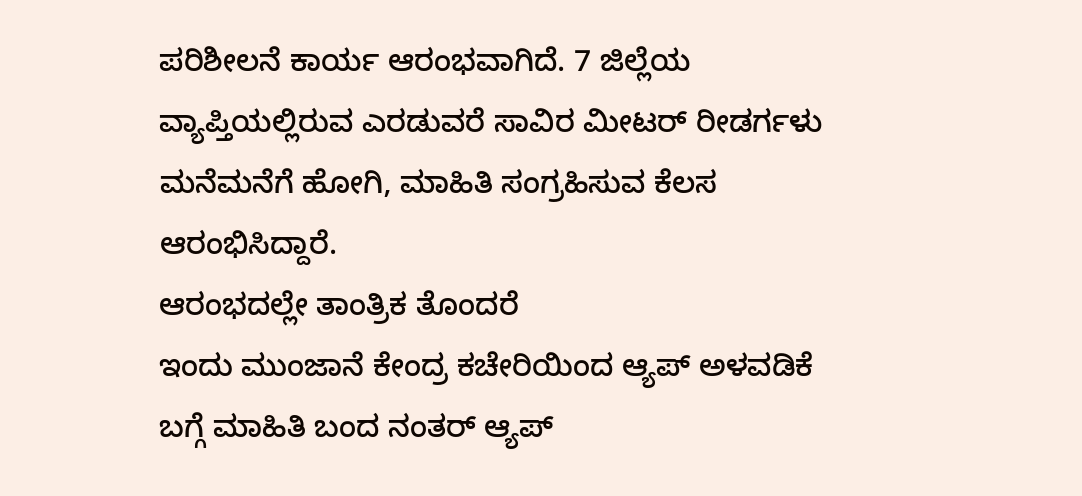ಪರಿಶೀಲನೆ ಕಾರ್ಯ ಆರಂಭವಾಗಿದೆ. 7 ಜಿಲ್ಲೆಯ ವ್ಯಾಪ್ತಿಯಲ್ಲಿರುವ ಎರಡುವರೆ ಸಾವಿರ ಮೀಟರ್ ರೀಡರ್ಗಳು ಮನೆಮನೆಗೆ ಹೋಗಿ, ಮಾಹಿತಿ ಸಂಗ್ರಹಿಸುವ ಕೆಲಸ ಆರಂಭಿಸಿದ್ದಾರೆ.
ಆರಂಭದಲ್ಲೇ ತಾಂತ್ರಿಕ ತೊಂದರೆ
ಇಂದು ಮುಂಜಾನೆ ಕೇಂದ್ರ ಕಚೇರಿಯಿಂದ ಆ್ಯಪ್ ಅಳವಡಿಕೆ ಬಗ್ಗೆ ಮಾಹಿತಿ ಬಂದ ನಂತರ್ ಆ್ಯಪ್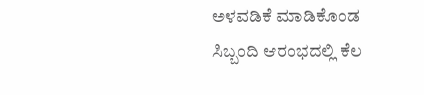ಅಳವಡಿಕೆ ಮಾಡಿಕೊಂಡ ಸಿಬ್ಬಂದಿ ಆರಂಭದಲ್ಲಿ ಕೆಲ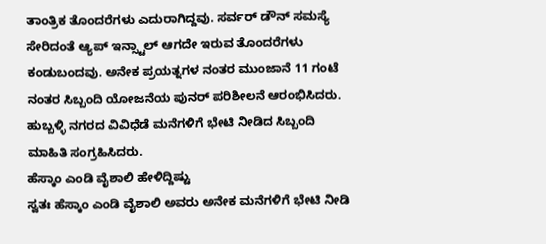ತಾಂತ್ರಿಕ ತೊಂದರೆಗಳು ಎದುರಾಗಿದ್ದವು. ಸರ್ವರ್ ಡೌನ್ ಸಮಸ್ಯೆ ಸೇರಿದಂತೆ ಆ್ಯಪ್ ಇನ್ಸ್ಟಾಲ್ ಆಗದೇ ಇರುವ ತೊಂದರೆಗಳು ಕಂಡುಬಂದವು. ಅನೇಕ ಪ್ರಯತ್ನಗಳ ನಂತರ ಮುಂಜಾನೆ 11 ಗಂಟೆ ನಂತರ ಸಿಬ್ಬಂದಿ ಯೋಜನೆಯ ಪುನರ್ ಪರಿಶೀಲನೆ ಆರಂಭಿಸಿದರು. ಹುಬ್ಬಳ್ಳಿ ನಗರದ ವಿವಿಧೆಡೆ ಮನೆಗಳಿಗೆ ಭೇಟಿ ನೀಡಿದ ಸಿಬ್ಬಂದಿ ಮಾಹಿತಿ ಸಂಗ್ರಹಿಸಿದರು.
ಹೆಸ್ಕಾಂ ಎಂಡಿ ವೈಶಾಲಿ ಹೇಳಿದ್ದಿಷ್ಟು
ಸ್ವತಃ ಹೆಸ್ಕಾಂ ಎಂಡಿ ವೈಶಾಲಿ ಅವರು ಅನೇಕ ಮನೆಗಳಿಗೆ ಭೇಟಿ ನೀಡಿ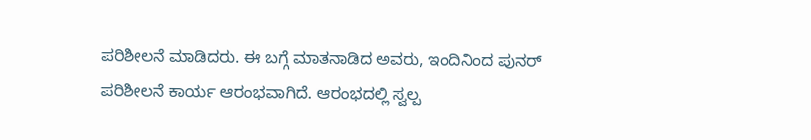ಪರಿಶೀಲನೆ ಮಾಡಿದರು. ಈ ಬಗ್ಗೆ ಮಾತನಾಡಿದ ಅವರು, ಇಂದಿನಿಂದ ಪುನರ್ ಪರಿಶೀಲನೆ ಕಾರ್ಯ ಆರಂಭವಾಗಿದೆ. ಆರಂಭದಲ್ಲಿ ಸ್ವಲ್ಪ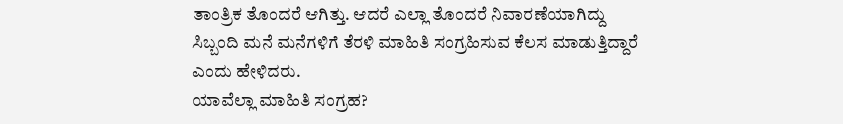ತಾಂತ್ರಿಕ ತೊಂದರೆ ಆಗಿತ್ತು. ಆದರೆ ಎಲ್ಲಾ ತೊಂದರೆ ನಿವಾರಣೆಯಾಗಿದ್ದು ಸಿಬ್ಬಂದಿ ಮನೆ ಮನೆಗಳಿಗೆ ತೆರಳಿ ಮಾಹಿತಿ ಸಂಗ್ರಹಿಸುವ ಕೆಲಸ ಮಾಡುತ್ತಿದ್ದಾರೆ ಎಂದು ಹೇಳಿದರು.
ಯಾವೆಲ್ಲಾ ಮಾಹಿತಿ ಸಂಗ್ರಹ?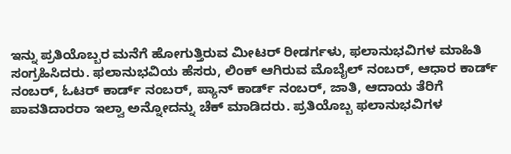ಇನ್ನು ಪ್ರತಿಯೊಬ್ಬರ ಮನೆಗೆ ಹೋಗುತ್ತಿರುವ ಮೀಟರ್ ರೀಡರ್ಗಳು, ಫಲಾನುಭವಿಗಳ ಮಾಹಿತಿ ಸಂಗ್ರಹಿಸಿದರು. ಫಲಾನುಭವಿಯ ಹೆಸರು, ಲಿಂಕ್ ಆಗಿರುವ ಮೊಬೈಲ್ ನಂಬರ್, ಆಧಾರ ಕಾರ್ಡ್ ನಂಬರ್, ಓಟರ್ ಕಾರ್ಡ್ ನಂಬರ್, ಪ್ಯಾನ್ ಕಾರ್ಡ್ ನಂಬರ್, ಜಾತಿ, ಆದಾಯ ತೆರಿಗೆ ಪಾವತಿದಾರರಾ ಇಲ್ವಾ ಅನ್ನೋದನ್ನು ಚೆಕ್ ಮಾಡಿದರು. ಪ್ರತಿಯೊಬ್ಬ ಫಲಾನುಭವಿಗಳ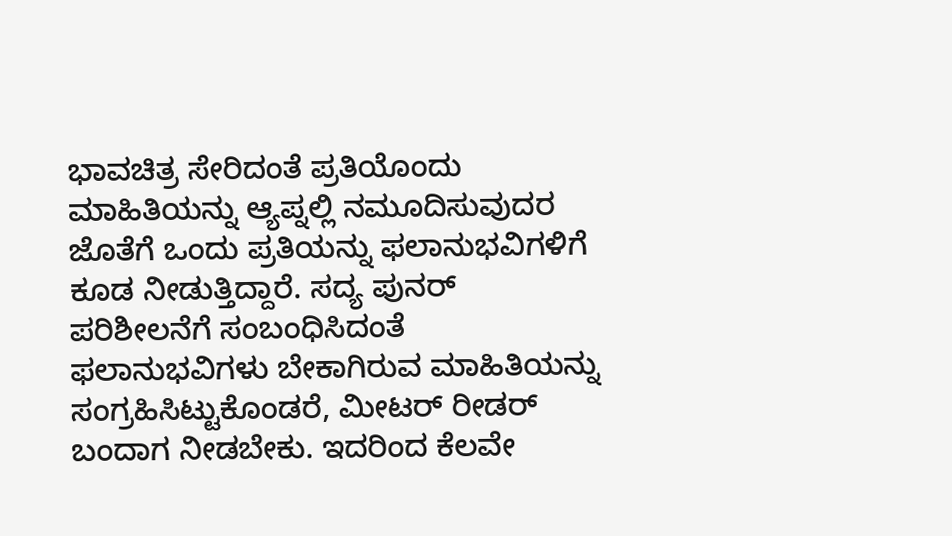ಭಾವಚಿತ್ರ ಸೇರಿದಂತೆ ಪ್ರತಿಯೊಂದು ಮಾಹಿತಿಯನ್ನು ಆ್ಯಪ್ನಲ್ಲಿ ನಮೂದಿಸುವುದರ ಜೊತೆಗೆ ಒಂದು ಪ್ರತಿಯನ್ನು ಫಲಾನುಭವಿಗಳಿಗೆ ಕೂಡ ನೀಡುತ್ತಿದ್ದಾರೆ. ಸದ್ಯ ಪುನರ್ ಪರಿಶೀಲನೆಗೆ ಸಂಬಂಧಿಸಿದಂತೆ ಫಲಾನುಭವಿಗಳು ಬೇಕಾಗಿರುವ ಮಾಹಿತಿಯನ್ನು ಸಂಗ್ರಹಿಸಿಟ್ಟುಕೊಂಡರೆ, ಮೀಟರ್ ರೀಡರ್ ಬಂದಾಗ ನೀಡಬೇಕು. ಇದರಿಂದ ಕೆಲವೇ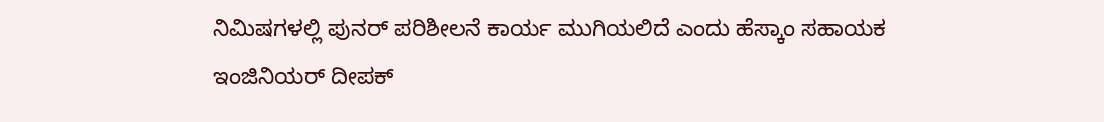ನಿಮಿಷಗಳಲ್ಲಿ ಪುನರ್ ಪರಿಶೀಲನೆ ಕಾರ್ಯ ಮುಗಿಯಲಿದೆ ಎಂದು ಹೆಸ್ಕಾಂ ಸಹಾಯಕ ಇಂಜಿನಿಯರ್ ದೀಪಕ್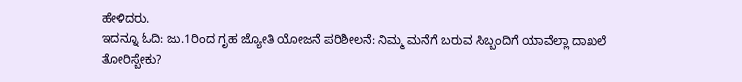ಹೇಳಿದರು.
ಇದನ್ನೂ ಓದಿ: ಜು.1ರಿಂದ ಗೃಹ ಜ್ಯೋತಿ ಯೋಜನೆ ಪರಿಶೀಲನೆ: ನಿಮ್ಮ ಮನೆಗೆ ಬರುವ ಸಿಬ್ಬಂದಿಗೆ ಯಾವೆಲ್ಲಾ ದಾಖಲೆ ತೋರಿಸ್ಬೇಕು?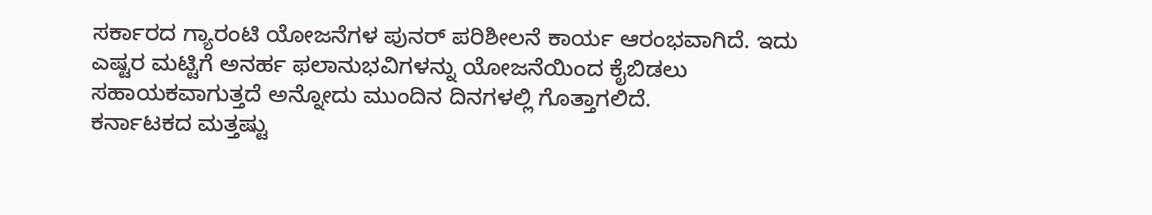ಸರ್ಕಾರದ ಗ್ಯಾರಂಟಿ ಯೋಜನೆಗಳ ಪುನರ್ ಪರಿಶೀಲನೆ ಕಾರ್ಯ ಆರಂಭವಾಗಿದೆ. ಇದು ಎಷ್ಟರ ಮಟ್ಟಿಗೆ ಅನರ್ಹ ಫಲಾನುಭವಿಗಳನ್ನು ಯೋಜನೆಯಿಂದ ಕೈಬಿಡಲು ಸಹಾಯಕವಾಗುತ್ತದೆ ಅನ್ನೋದು ಮುಂದಿನ ದಿನಗಳಲ್ಲಿ ಗೊತ್ತಾಗಲಿದೆ.
ಕರ್ನಾಟಕದ ಮತ್ತಷ್ಟು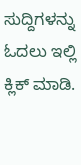ಸುದ್ದಿಗಳನ್ನು ಓದಲು ಇಲ್ಲಿ ಕ್ಲಿಕ್ ಮಾಡಿ.